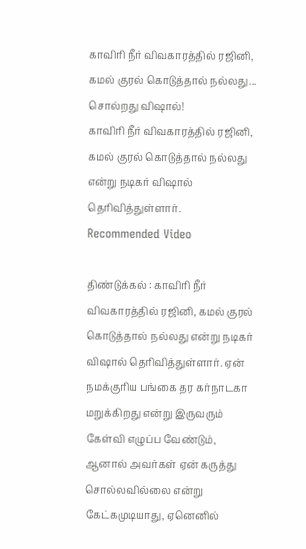காவிரி நீர் விவகாரத்தில் ரஜினி, கமல் குரல் கொடுத்தால் நல்லது... சொல்றது விஷால்!
காவிரி நீர் விவகாரத்தில் ரஜினி, கமல் குரல் கொடுத்தால் நல்லது என்று நடிகர் விஷால் தெரிவித்துள்ளார்.
Recommended Video

திண்டுக்கல் : காவிரி நீர் விவகாரத்தில் ரஜினி, கமல் குரல் கொடுத்தால் நல்லது என்று நடிகர் விஷால் தெரிவித்துள்ளார். ஏன் நமக்குரிய பங்கை தர கர்நாடகா மறுக்கிறது என்று இருவரும் கேள்வி எழுப்ப வேண்டும், ஆனால் அவர்கள் ஏன் கருத்து சொல்லவில்லை என்று கேட்கமுடியாது, ஏனெனில்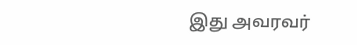இது அவரவர்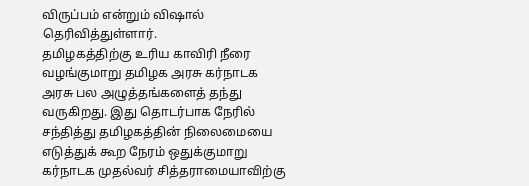விருப்பம் என்றும் விஷால் தெரிவித்துள்ளார்.
தமிழகத்திற்கு உரிய காவிரி நீரை வழங்குமாறு தமிழக அரசு கர்நாடக அரசு பல அழுத்தங்களைத் தந்து வருகிறது. இது தொடர்பாக நேரில் சந்தித்து தமிழகத்தின் நிலைமையை எடுத்துக் கூற நேரம் ஒதுக்குமாறு கர்நாடக முதல்வர் சித்தராமையாவிற்கு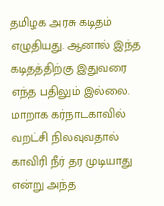தமிழக அரசு கடிதம் எழுதியது. ஆனால் இந்த கடிதத்திற்கு இதுவரை எந்த பதிலும் இல்லை.
மாறாக கர்நாடகாவில் வறட்சி நிலவுவதால் காவிரி நீர் தர முடியாது என்று அந்த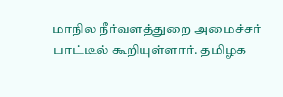மாநில நீர்வளத்துறை அமைச்சர் பாட்டீல் கூறியுள்ளார். தமிழக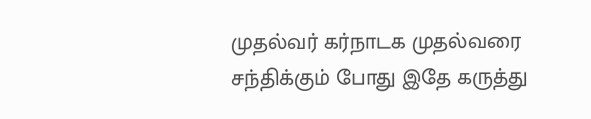முதல்வர் கர்நாடக முதல்வரை சந்திக்கும் போது இதே கருத்து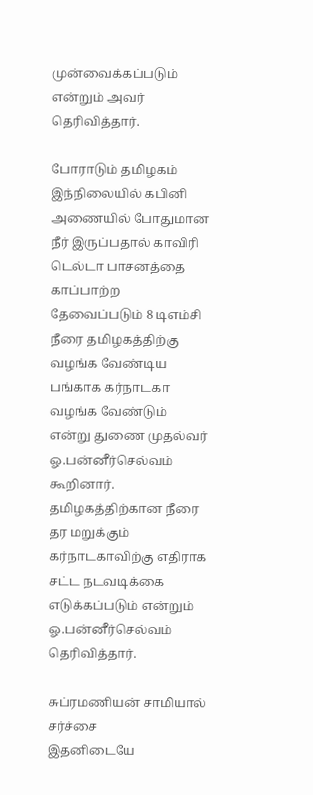முன்வைக்கப்படும் என்றும் அவர் தெரிவித்தார்.

போராடும் தமிழகம்
இந்நிலையில் கபினி அணையில் போதுமான நீர் இருப்பதால் காவிரி டெல்டா பாசனத்தை காப்பாற்ற தேவைப்படும் 8 டிஎம்சி நீரை தமிழகத்திற்கு வழங்க வேண்டிய பங்காக கர்நாடகா வழங்க வேண்டும் என்று துணை முதல்வர் ஓ.பன்னீர்செல்வம் கூறினார். தமிழகத்திற்கான நீரை தர மறுக்கும் கர்நாடகாவிற்கு எதிராக சட்ட நடவடிக்கை எடுக்கப்படும் என்றும் ஓ.பன்னீர்செல்வம் தெரிவித்தார்.

சுப்ரமணியன் சாமியால் சர்ச்சை
இதனிடையே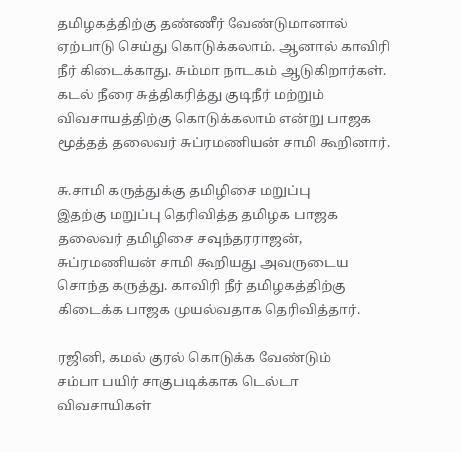தமிழகத்திற்கு தண்ணீர் வேண்டுமானால் ஏற்பாடு செய்து கொடுக்கலாம். ஆனால் காவிரி நீர் கிடைக்காது. சும்மா நாடகம் ஆடுகிறார்கள். கடல் நீரை சுத்திகரித்து குடிநீர் மற்றும் விவசாயத்திற்கு கொடுக்கலாம் என்று பாஜக மூத்தத் தலைவர் சுப்ரமணியன் சாமி கூறினார்.

சு.சாமி கருத்துக்கு தமிழிசை மறுப்பு
இதற்கு மறுப்பு தெரிவித்த தமிழக பாஜக தலைவர் தமிழிசை சவுந்தரராஜன், சுப்ரமணியன் சாமி கூறியது அவருடைய சொந்த கருத்து. காவிரி நீர் தமிழகத்திற்கு கிடைக்க பாஜக முயல்வதாக தெரிவித்தார்.

ரஜினி, கமல் குரல் கொடுக்க வேண்டும்
சம்பா பயிர் சாகுபடிக்காக டெல்டா விவசாயிகள்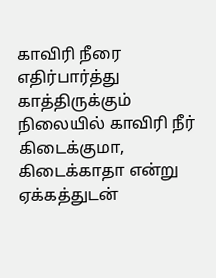காவிரி நீரை எதிர்பார்த்து காத்திருக்கும் நிலையில் காவிரி நீர் கிடைக்குமா, கிடைக்காதா என்று ஏக்கத்துடன்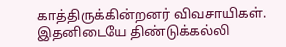காத்திருக்கின்றனர் விவசாயிகள். இதனிடையே திண்டுக்கல்லி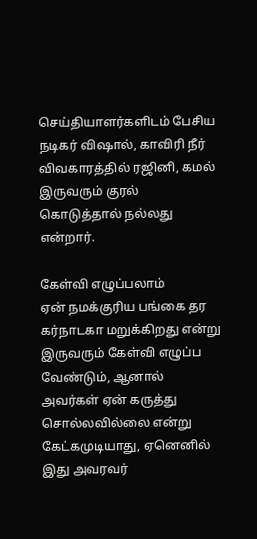செய்தியாளர்களிடம் பேசிய நடிகர் விஷால், காவிரி நீர் விவகாரத்தில் ரஜினி, கமல் இருவரும் குரல் கொடுத்தால் நல்லது என்றார்.

கேள்வி எழுப்பலாம்
ஏன் நமக்குரிய பங்கை தர கர்நாடகா மறுக்கிறது என்று இருவரும் கேள்வி எழுப்ப வேண்டும், ஆனால் அவர்கள் ஏன் கருத்து சொல்லவில்லை என்று கேட்கமுடியாது, ஏனெனில் இது அவரவர்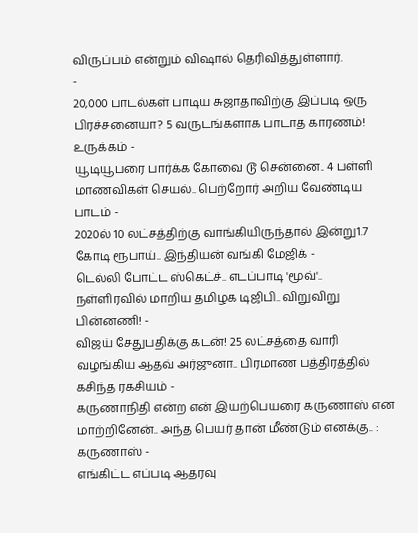விருப்பம் என்றும் விஷால் தெரிவித்துள்ளார்.
-
20,000 பாடல்கள் பாடிய சுஜாதாவிற்கு இப்படி ஒரு பிரச்சனையா? 5 வருடங்களாக பாடாத காரணம்! உருக்கம் -
யூடியூபரை பார்க்க கோவை டூ சென்னை.. 4 பள்ளி மாணவிகள் செயல்.. பெற்றோர் அறிய வேண்டிய பாடம் -
2020ல் 10 லட்சத்திற்கு வாங்கியிருந்தால் இன்று1.7 கோடி ரூபாய்.. இந்தியன் வங்கி மேஜிக் -
டெல்லி போட்ட ஸ்கெட்ச்.. எடப்பாடி 'மூவ்'.. நள்ளிரவில் மாறிய தமிழக டிஜிபி.. விறுவிறு பின்னணி! -
விஜய் சேதுபதிக்கு கடன்! 25 லட்சத்தை வாரி வழங்கிய ஆதவ் அர்ஜுனா.. பிரமாண பத்திரத்தில் கசிந்த ரகசியம் -
கருணாநிதி என்ற என் இயற்பெயரை கருணாஸ் என மாற்றினேன்.. அந்த பெயர் தான் மீண்டும் எனக்கு.. : கருணாஸ் -
எங்கிட்ட எப்படி ஆதரவு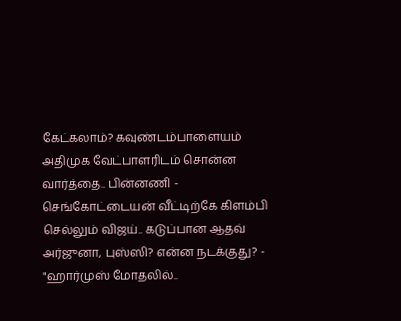கேட்கலாம்? கவுண்டம்பாளையம் அதிமுக வேட்பாளரிடம் சொன்ன வார்த்தை.. பின்னணி -
செங்கோட்டையன் வீட்டிற்கே கிளம்பி செல்லும் விஜய்.. கடுப்பான ஆதவ் அர்ஜுனா, புஸ்ஸி? என்ன நடக்குது? -
"ஹார்முஸ் மோதலில்..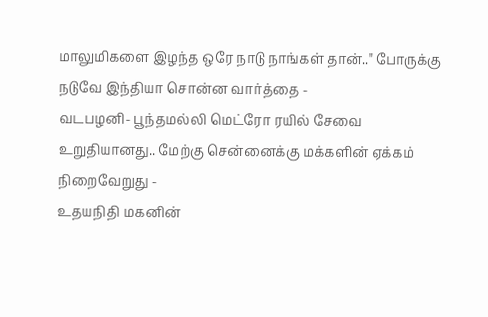மாலுமிகளை இழந்த ஒரே நாடு நாங்கள் தான்.." போருக்கு நடுவே இந்தியா சொன்ன வார்த்தை -
வடபழனி- பூந்தமல்லி மெட்ரோ ரயில் சேவை உறுதியானது.. மேற்கு சென்னைக்கு மக்களின் ஏக்கம் நிறைவேறுது -
உதயநிதி மகனின்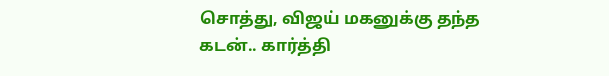சொத்து, விஜய் மகனுக்கு தந்த கடன்.. கார்த்தி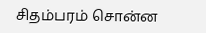சிதம்பரம் சொன்ன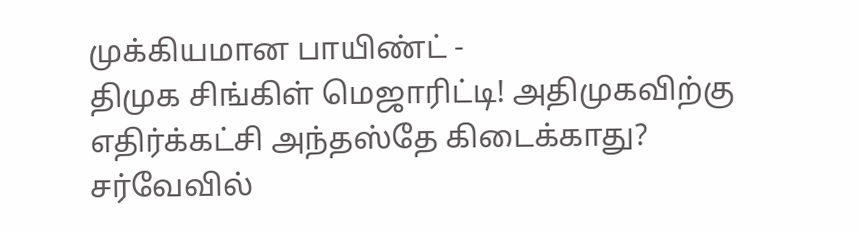முக்கியமான பாயிண்ட் -
திமுக சிங்கிள் மெஜாரிட்டி! அதிமுகவிற்கு எதிர்க்கட்சி அந்தஸ்தே கிடைக்காது? சர்வேவில்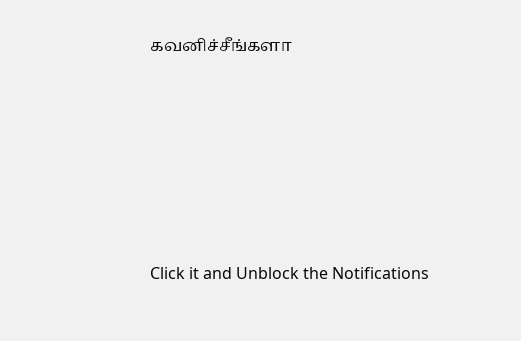கவனிச்சீங்களா












Click it and Unblock the Notifications